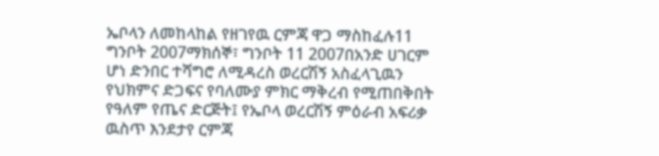ኤቦላን ለመከላከል የዘገየዉ ርምጃ ዋጋ ማስከፈሉ11 ግንቦት 2007ማክሰኞ፣ ግንቦት 11 2007በአንድ ሀገርም ሆነ ድንበር ተሻግሮ ለሚዳረስ ወረርሽኝ አስፈላጊዉን የህክምና ድጋፍና የባለሙያ ምክር ማቅረብ የሚጠበቅበት የዓለም የጤና ድርጅት፤ የኤቦላ ወረርሽኝ ምዕራብ አፍሪቃ ዉስጥ እንደታየ ርምጃ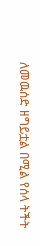ለመዉሰድ ዘግይቷል በሚል የሰላ ትችት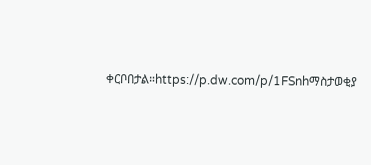ቀርቦበታል።https://p.dw.com/p/1FSnhማስታወቂያ